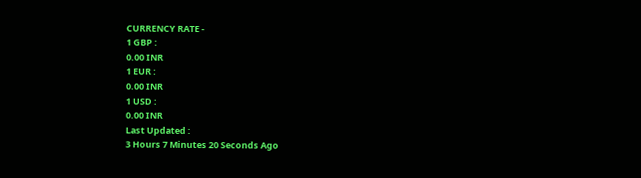CURRENCY RATE -
1 GBP :
0.00 INR
1 EUR :
0.00 INR
1 USD :
0.00 INR
Last Updated :
3 Hours 7 Minutes 20 Seconds Ago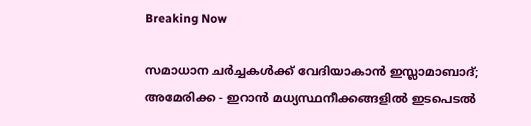Breaking Now

സമാധാന ചര്‍ച്ചകള്‍ക്ക് വേദിയാകാന്‍ ഇസ്ലാമാബാദ്; അമേരിക്ക - ഇറാന്‍ മധ്യസ്ഥനീക്കങ്ങളില്‍ ഇടപെടല്‍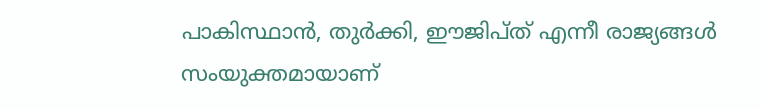പാകിസ്ഥാന്‍, തുര്‍ക്കി, ഈജിപ്ത് എന്നീ രാജ്യങ്ങള്‍ സംയുക്തമായാണ്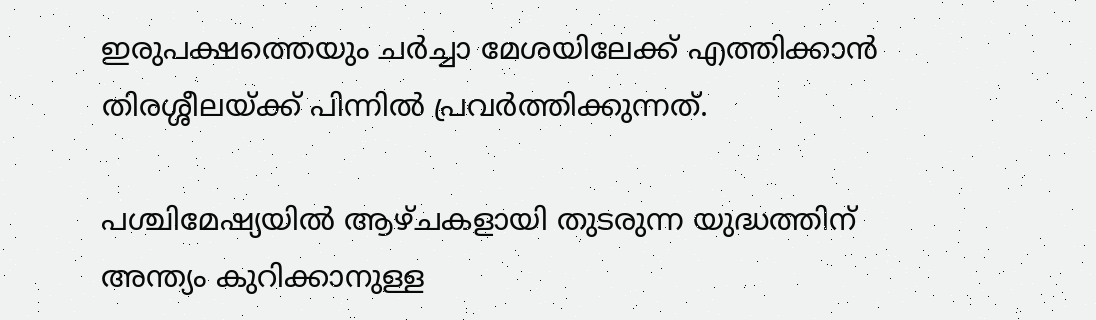ഇരുപക്ഷത്തെയും ചര്‍ച്ചാ മേശയിലേക്ക് എത്തിക്കാന്‍ തിരശ്ശീലയ്ക്ക് പിന്നില്‍ പ്രവര്‍ത്തിക്കുന്നത്.

പശ്ചിമേഷ്യയില്‍ ആഴ്ചകളായി തുടരുന്ന യുദ്ധത്തിന് അന്ത്യം കുറിക്കാനുള്ള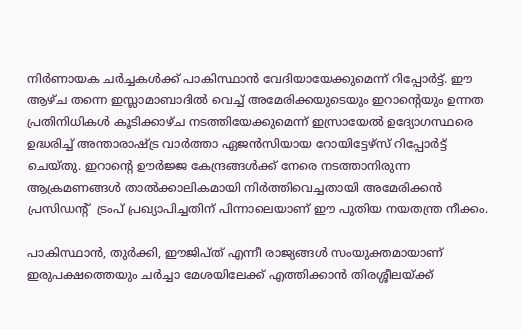നിര്‍ണായക ചര്‍ച്ചകള്‍ക്ക് പാകിസ്ഥാന്‍ വേദിയായേക്കുമെന്ന് റിപ്പോര്‍ട്ട്. ഈ ആഴ്ച തന്നെ ഇസ്ലാമാബാദില്‍ വെച്ച് അമേരിക്കയുടെയും ഇറാന്റെയും ഉന്നത പ്രതിനിധികള്‍ കൂടിക്കാഴ്ച നടത്തിയേക്കുമെന്ന് ഇസ്രായേല്‍ ഉദ്യോഗസ്ഥരെ ഉദ്ധരിച്ച് അന്താരാഷ്ട്ര വാര്‍ത്താ ഏജന്‍സിയായ റോയിട്ടേഴ്‌സ് റിപ്പോര്‍ട്ട് ചെയ്തു. ഇറാന്റെ ഊര്‍ജ്ജ കേന്ദ്രങ്ങള്‍ക്ക് നേരെ നടത്താനിരുന്ന ആക്രമണങ്ങള്‍ താല്‍ക്കാലികമായി നിര്‍ത്തിവെച്ചതായി അമേരിക്കന്‍ പ്രസിഡന്റ്  ട്രംപ് പ്രഖ്യാപിച്ചതിന് പിന്നാലെയാണ് ഈ പുതിയ നയതന്ത്ര നീക്കം.

പാകിസ്ഥാന്‍, തുര്‍ക്കി, ഈജിപ്ത് എന്നീ രാജ്യങ്ങള്‍ സംയുക്തമായാണ് ഇരുപക്ഷത്തെയും ചര്‍ച്ചാ മേശയിലേക്ക് എത്തിക്കാന്‍ തിരശ്ശീലയ്ക്ക്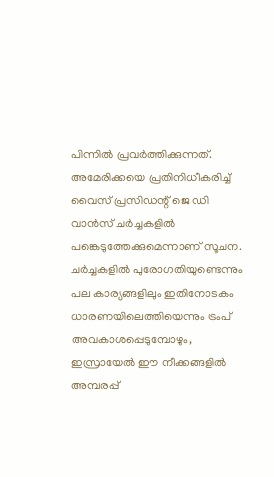പിന്നില്‍ പ്രവര്‍ത്തിക്കുന്നത്. അമേരിക്കയെ പ്രതിനിധീകരിച്ച് വൈസ് പ്രസിഡന്റ് ജെ ഡി വാന്‍സ് ചര്‍ച്ചകളില്‍ പങ്കെടുത്തേക്കുമെന്നാണ് സൂചന. ചര്‍ച്ചകളില്‍ പുരോഗതിയുണ്ടെന്നും പല കാര്യങ്ങളിലും ഇതിനോടകം ധാരണയിലെത്തിയെന്നും ട്രംപ് അവകാശപ്പെടുമ്പോഴും, ഇസ്രായേല്‍ ഈ നീക്കങ്ങളില്‍ അമ്പരപ്പ്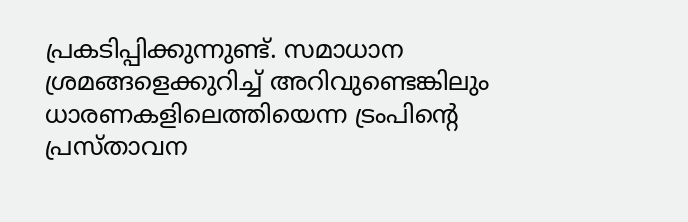പ്രകടിപ്പിക്കുന്നുണ്ട്. സമാധാന ശ്രമങ്ങളെക്കുറിച്ച് അറിവുണ്ടെങ്കിലും ധാരണകളിലെത്തിയെന്ന ട്രംപിന്റെ പ്രസ്താവന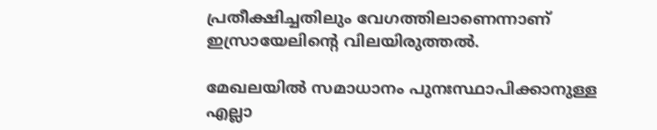പ്രതീക്ഷിച്ചതിലും വേഗത്തിലാണെന്നാണ് ഇസ്രായേലിന്റെ വിലയിരുത്തല്‍.

മേഖലയില്‍ സമാധാനം പുനഃസ്ഥാപിക്കാനുള്ള എല്ലാ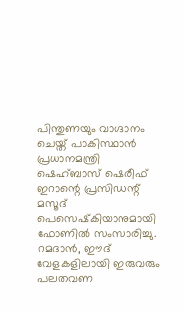പിന്തുണയും വാഗ്ദാനം ചെയ്ത് പാകിസ്ഥാന്‍ പ്രധാനമന്ത്രി ഷെഹ്ബാസ് ഷെരീഫ് ഇറാന്റെ പ്രസിഡന്റ് മസൂദ് പെസെഷ്‌കിയാനുമായി ഫോണില്‍ സംസാരിച്ചു. റമദാന്‍, ഈദ് വേളകളിലായി ഇരുവരും പലതവണ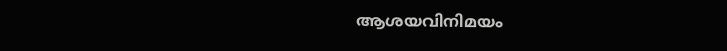ആശയവിനിമയം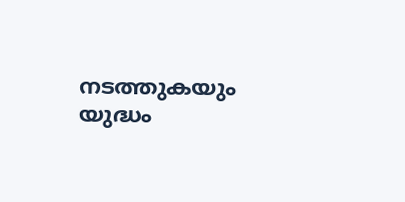നടത്തുകയും യുദ്ധം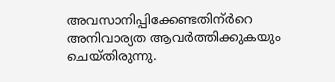അവസാനിപ്പിക്കേണ്ടതിന്ര്‍റെ അനിവാര്യത ആവര്‍ത്തിക്കുകയും ചെയ്തിരുന്നു.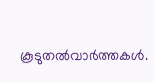കൂടുതല്‍വാര്‍ത്തകള്‍.